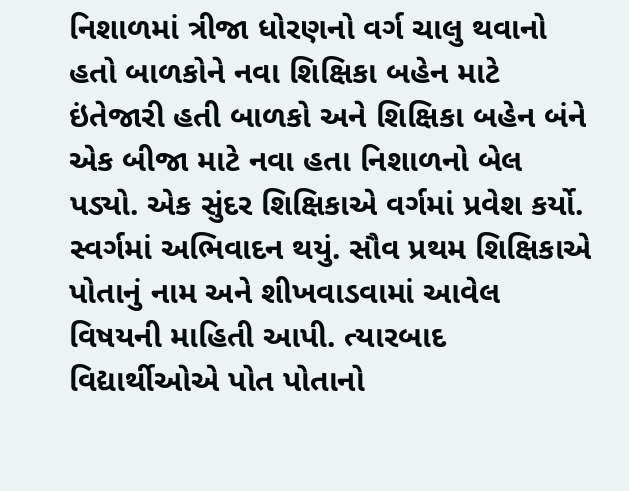નિશાળમાં ત્રીજા ધોરણનો વર્ગ ચાલુ થવાનો હતો બાળકોને નવા શિક્ષિકા બહેન માટે ઇંતેજારી હતી બાળકો અને શિક્ષિકા બહેન બંને એક બીજા માટે નવા હતા નિશાળનો બેલ પડ્યો. એક સુંદર શિક્ષિકાએ વર્ગમાં પ્રવેશ કર્યો. સ્વર્ગમાં અભિવાદન થયું. સૌવ પ્રથમ શિક્ષિકાએ પોતાનું નામ અને શીખવાડવામાં આવેલ વિષયની માહિતી આપી. ત્યારબાદ વિદ્યાર્થીઓએ પોત પોતાનો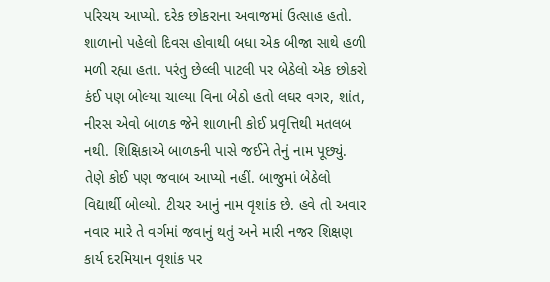પરિચય આપ્યો. દરેક છોકરાના અવાજમાં ઉત્સાહ હતો. શાળાનો પહેલો દિવસ હોવાથી બધા એક બીજા સાથે હળી મળી રહ્યા હતા. પરંતુ છેલ્લી પાટલી પર બેઠેલો એક છોકરો કંઈ પણ બોલ્યા ચાલ્યા વિના બેઠો હતો લઘર વગર, શાંત, નીરસ એવો બાળક જેને શાળાની કોઈ પ્રવૃત્તિથી મતલબ નથી. શિક્ષિકાએ બાળકની પાસે જઈને તેનું નામ પૂછ્યું. તેણે કોઈ પણ જવાબ આપ્યો નહીં. બાજુમાં બેઠેલો વિદ્યાર્થી બોલ્યો. ટીચર આનું નામ વૃશાંક છે. હવે તો અવાર નવાર મારે તે વર્ગમાં જવાનું થતું અને મારી નજર શિક્ષણ કાર્ય દરમિયાન વૃશાંક પર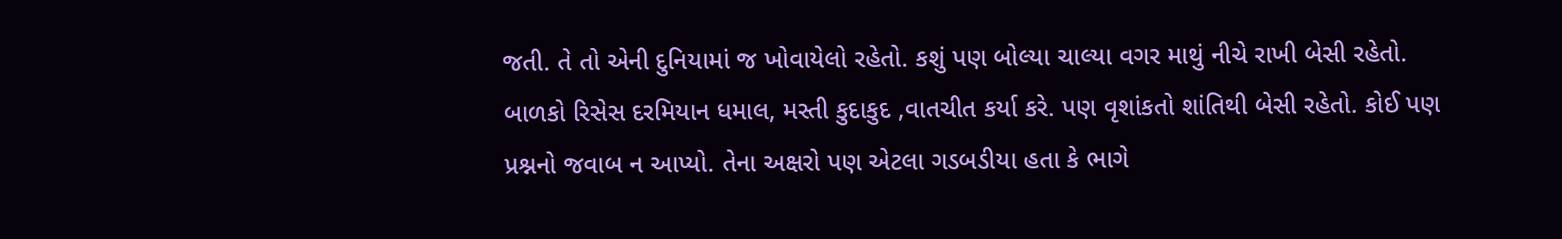જતી. તે તો એની દુનિયામાં જ ખોવાયેલો રહેતો. કશું પણ બોલ્યા ચાલ્યા વગર માથું નીચે રાખી બેસી રહેતો. બાળકો રિસેસ દરમિયાન ધમાલ, મસ્તી કુદાકુદ ,વાતચીત કર્યા કરે. પણ વૃશાંકતો શાંતિથી બેસી રહેતો. કોઈ પણ પ્રશ્નનો જવાબ ન આપ્યો. તેના અક્ષરો પણ એટલા ગડબડીયા હતા કે ભાગે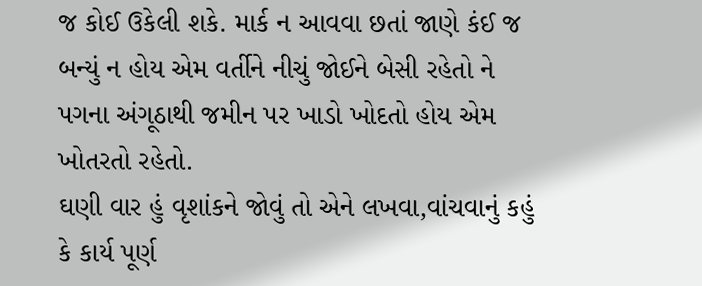જ કોઈ ઉકેલી શકે. માર્ક ન આવવા છતાં જાણે કંઈ જ બન્યું ન હોય એમ વર્તીને નીચું જોઈને બેસી રહેતો ને પગના અંગૂઠાથી જમીન પર ખાડો ખોદતો હોય એમ ખોતરતો રહેતો.
ઘણી વાર હું વૃશાંકને જોવું તો એને લખવા,વાંચવાનું કહું કે કાર્ય પૂર્ણ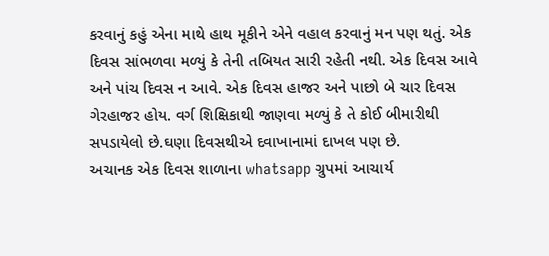કરવાનું કહું એના માથે હાથ મૂકીને એને વહાલ કરવાનું મન પણ થતું. એક દિવસ સાંભળવા મળ્યું કે તેની તબિયત સારી રહેતી નથી. એક દિવસ આવે અને પાંચ દિવસ ન આવે. એક દિવસ હાજર અને પાછો બે ચાર દિવસ ગેરહાજર હોય. વર્ગ શિક્ષિકાથી જાણવા મળ્યું કે તે કોઈ બીમારીથી સપડાયેલો છે.ઘણા દિવસથીએ દવાખાનામાં દાખલ પણ છે.
અચાનક એક દિવસ શાળાના whatsapp ગ્રુપમાં આચાર્ય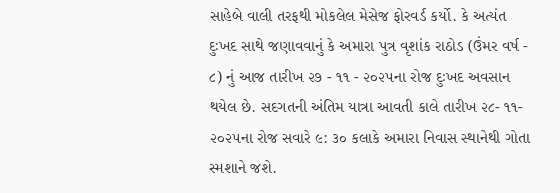સાહેબે વાલી તરફથી મોકલેલ મેસેજ ફોરવર્ડ કર્યો. કે અત્યંત દુઃખદ સાથે જણાવવાનું કે અમારા પુત્ર વૃશાંક રાઠોડ (ઉંમર વર્ષ - ૮) નું આજ તારીખ ૨૭ - ૧૧ - ૨૦૨૫ના રોજ દુઃખદ અવસાન થયેલ છે. સદગતની અંતિમ યાત્રા આવતી કાલે તારીખ ૨૮- ૧૧- ૨૦૨૫ના રોજ સવારે ૯: ૩૦ કલાકે અમારા નિવાસ સ્થાનેથી ગોતા સ્મશાને જશે.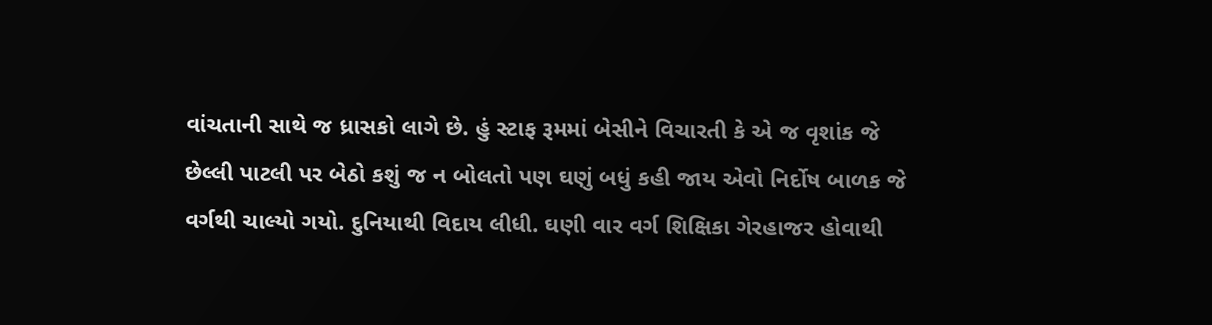વાંચતાની સાથે જ ધ્રાસકો લાગે છે. હું સ્ટાફ રૂમમાં બેસીને વિચારતી કે એ જ વૃશાંક જે છેલ્લી પાટલી પર બેઠો કશું જ ન બોલતો પણ ઘણું બધું કહી જાય એવો નિર્દોષ બાળક જે વર્ગથી ચાલ્યો ગયો. દુનિયાથી વિદાય લીધી. ઘણી વાર વર્ગ શિક્ષિકા ગેરહાજર હોવાથી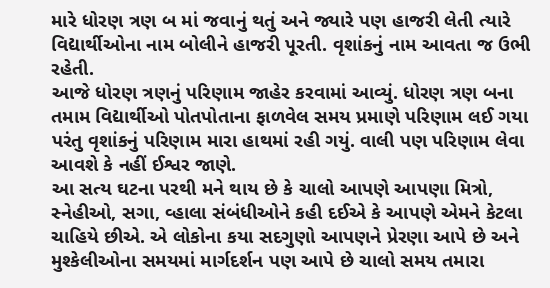મારે ધોરણ ત્રણ બ માં જવાનું થતું અને જ્યારે પણ હાજરી લેતી ત્યારે વિદ્યાર્થીઓના નામ બોલીને હાજરી પૂરતી. વૃશાંકનું નામ આવતા જ ઉભી રહેતી.
આજે ધોરણ ત્રણનું પરિણામ જાહેર કરવામાં આવ્યું. ધોરણ ત્રણ બના તમામ વિદ્યાર્થીઓ પોતપોતાના ફાળવેલ સમય પ્રમાણે પરિણામ લઈ ગયા પરંતુ વૃશાંકનું પરિણામ મારા હાથમાં રહી ગયું. વાલી પણ પરિણામ લેવા આવશે કે નહીં ઈશ્વર જાણે.
આ સત્ય ઘટના પરથી મને થાય છે કે ચાલો આપણે આપણા મિત્રો, સ્નેહીઓ, સગા, વ્હાલા સંબંધીઓને કહી દઈએ કે આપણે એમને કેટલા ચાહિયે છીએ. એ લોકોના કયા સદગુણો આપણને પ્રેરણા આપે છે અને મુશ્કેલીઓના સમયમાં માર્ગદર્શન પણ આપે છે ચાલો સમય તમારા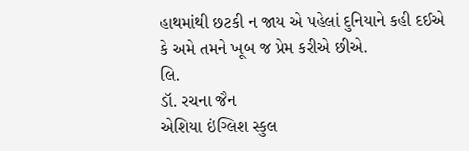હાથમાંથી છટકી ન જાય એ પહેલાં દુનિયાને કહી દઈએ કે અમે તમને ખૂબ જ પ્રેમ કરીએ છીએ.
લિ.
ડૉ. રચના જૈન
એશિયા ઇંગ્લિશ સ્કુલ